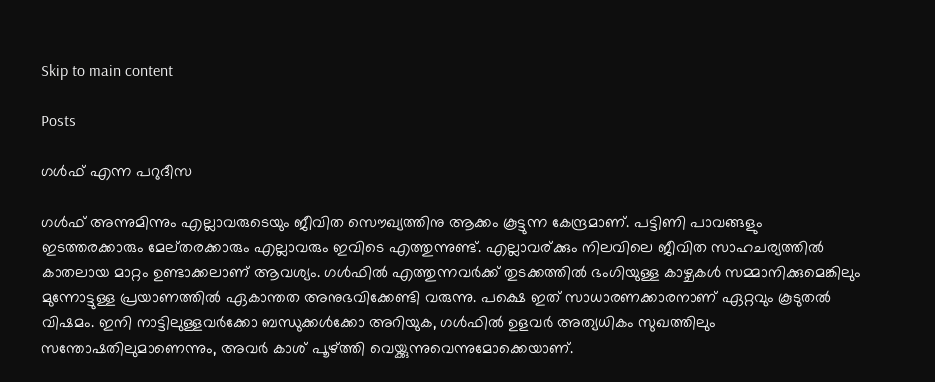Skip to main content

Posts

ഗള്‍ഫ്‌ എന്ന പറുദീസ

ഗള്‍ഫ്‌ അന്നുമിന്നും എല്ലാവരുടെയും ജീവിത സൌഖ്യത്തിനു ആക്കം കൂട്ടുന്ന കേന്ദ്രമാണ്. പട്ടിണി പാവങ്ങളും ഇടത്തരക്കാരും മേല്തരക്കാരും എല്ലാവരും ഇവിടെ എത്തുന്നുണ്ട്. എല്ലാവര്ക്കും നിലവിലെ ജീവിത സാഹചര്യത്തില്‍ കാതലായ മാറ്റം ഉണ്ടാക്കലാണ് ആവശ്യം. ഗള്‍ഫില്‍ എത്തുന്നവര്‍ക്ക് തുടക്കത്തില്‍ ഭംഗിയുള്ള കാഴ്ചകള്‍ സമ്മാനിക്കുമെങ്കിലും മുന്നോട്ടുള്ള പ്രയാണത്തില്‍ ഏകാന്തത അനുഭവിക്കേണ്ടി വരുന്നു. പക്ഷെ ഇത് സാധാരണക്കാരനാണ് ഏറ്റവും കൂടുതല്‍ വിഷമം. ഇനി നാട്ടിലുള്ളവര്‍ക്കോ ബന്ധുക്കള്‍ക്കോ അറിയുക, ഗള്‍ഫില്‍ ഉളവര്‍ അത്യധികം സുഖത്തിലും സന്തോഷതിലുമാണെന്നും, അവര്‍ കാശ് പൂഴ്ത്തി വെയ്ക്കുന്നുവെന്നുമോക്കെയാണ്.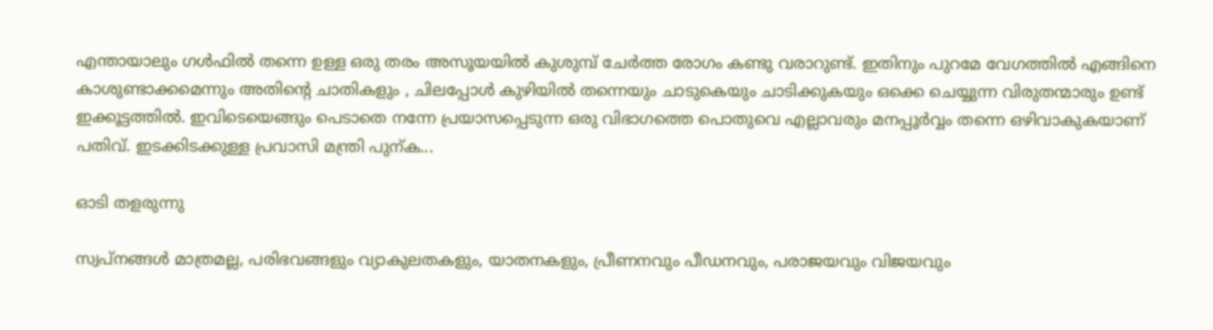എന്തായാലും ഗള്‍ഫില്‍ തന്നെ ഉള്ള ഒരു തരം അസൂയയില്‍ കുശുമ്പ് ചേര്‍ത്ത രോഗം കണ്ടു വരാറുണ്ട്. ഇതിനും പുറമേ വേഗത്തില്‍ എങ്ങിനെ കാശുണ്ടാക്കമെന്നും അതിന്റെ ചാതികളും , ചിലപ്പോള്‍ കുഴിയില്‍ തന്നെയും ചാടുകെയും ചാടിക്കുകയും ഒക്കെ ചെയ്യുന്ന വിരുതന്മാരും ഉണ്ട് ഇക്കൂട്ടത്തില്‍. ഇവിടെയെങ്ങും പെടാതെ നന്നേ പ്രയാസപ്പെടുന്ന ഒരു വിഭാഗത്തെ പൊതുവെ എല്ലാവരും മനപ്പൂര്‍വ്വം തന്നെ ഒഴിവാകുകയാണ് പതിവ്. ഇടക്കിടക്കുള്ള പ്രവാസി മന്ത്രി പുന്ക...

ഓടി തളരുന്നു

സ്വപ്‌നങ്ങള്‍ മാത്രമല്ല, പരിഭവങ്ങളും വ്യാകുലതകളും, യാതനകളും, പ്രീണനവും പീഡനവും, പരാജയവും വിജയവും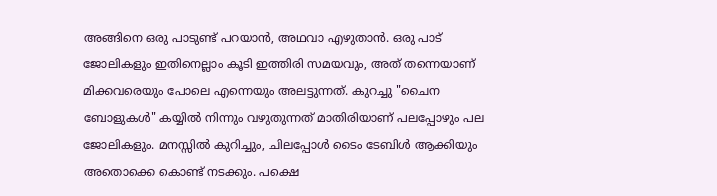അങ്ങിനെ ഒരു പാടുണ്ട് പറയാന്‍, അഥവാ എഴുതാന്‍. ഒരു പാട് ജോലികളും ഇതിനെല്ലാം കൂടി ഇത്തിരി സമയവും, അത് തന്നെയാണ് മിക്കവരെയും പോലെ എന്നെയും അലട്ടുന്നത്. കുറച്ചു "ചൈന ബോളുകള്‍" കയ്യില്‍ നിന്നും വഴുതുന്നത് മാതിരിയാണ് പലപ്പോഴും പല ജോലികളും. മനസ്സില്‍ കുറിച്ചും, ചിലപ്പോള്‍ ടൈം ടേബിള്‍ ആക്കിയും അതൊക്കെ കൊണ്ട് നടക്കും. പക്ഷെ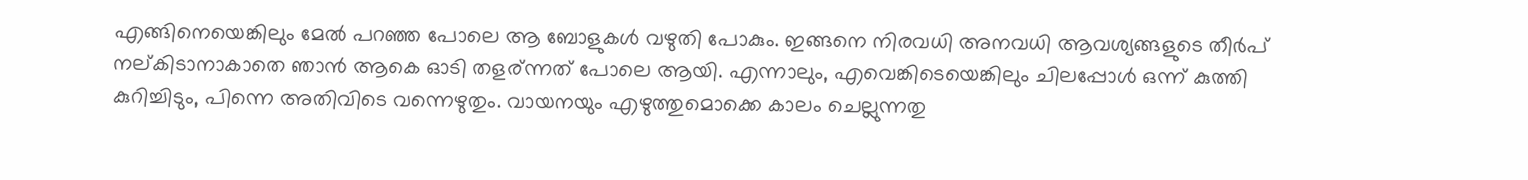എങ്ങിനെയെങ്കിലും മേല്‍ പറഞ്ഞ പോലെ ആ ബോളുകള്‍ വഴുതി പോകും. ഇങ്ങനെ നിരവധി അനവധി ആവശ്യങ്ങളുടെ തീര്‍പ് നല്കിടാനാകാതെ ഞാന്‍ ആകെ ഓടി തളര്ന്നത് പോലെ ആയി. എന്നാലും, എവെങ്കിടെയെങ്കിലും ചിലപ്പോൾ ഒന്ന് കുത്തി കുറിച്ചിടും, പിന്നെ അതിവിടെ വന്നെഴുതും. വായനയും എഴുത്തുമൊക്കെ കാലം ചെല്ലുന്നതു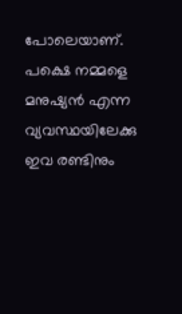പോലെയാണ്. പക്ഷെ നമ്മളെ മനുഷ്യൻ എന്ന വ്യവസ്ഥയിലേക്കു  ഇവ രണ്ടിനും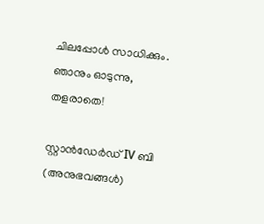ചിലപ്പോൾ സാധിക്കും. ഞാനും ഓടുന്നു, തളരാതെ!

സ്റ്റാന്‍ഡേര്‍ഡ് IV ബി (അനുഭവങ്ങള്‍)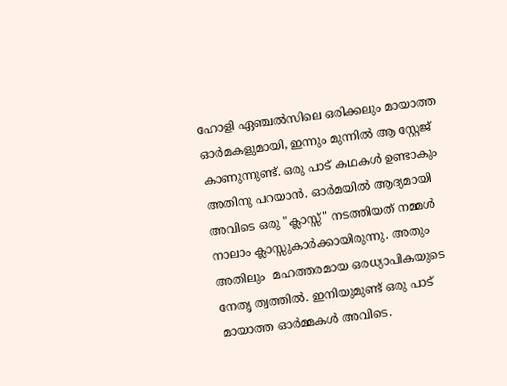ഹോളി ഏഞ്ചല്‍സിലെ ഒരിക്കലും മായാത്ത ഓര്‍മകളുമായി, ഇന്നും മുന്നില്‍ ആ സ്റ്റേജ് കാണുന്നുണ്ട്. ഒരു പാട് കഥകള്‍ ഉണ്ടാകും അതിനു പറയാന്‍. ഓര്‍മയില്‍ ആദ്യമായി അവിടെ ഒരു "ക്ലാസ്സ്‌" നടത്തിയത് നമ്മള്‍ നാലാം ക്ലാസ്സുകാര്‍ക്കായിരുന്നു. അതും അതിലും  മഹത്തരമായ ഒരധ്യാപികയുടെ നേതൃ ത്വത്തില്‍. ഇനിയുമുണ്ട് ഒരു പാട് മായാത്ത ഓര്‍മ്മകള്‍ അവിടെ.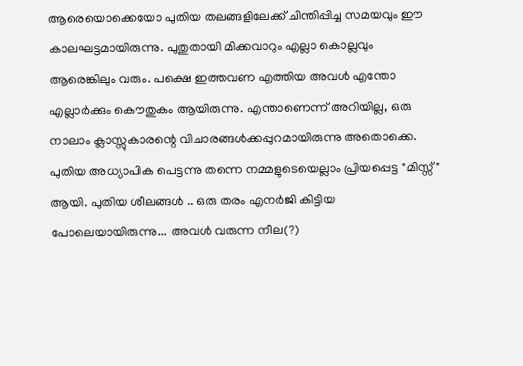ആരെയൊക്കെയോ പുതിയ തലങ്ങളിലേക്ക് ചിന്തിപ്പിച്ച സമയവും ഈ കാലഘട്ടമായിരുന്നു. പുതുതായി മിക്കവാറും എല്ലാ കൊല്ലവും ആരെങ്കിലും വരും. പക്ഷെ ഇത്തവണ എത്തിയ അവള്‍ എന്തോ എല്ലാര്‍ക്കും കൌതുകം ആയിരുന്നു. എന്താണെന്ന് അറിയില്ല, ഒരു നാലാം ക്ലാസ്സുകാരന്റെ വിചാരങ്ങള്‍ക്കപ്പുറമായിരുന്നു അതൊക്കെ. പുതിയ അധ്യാപിക പെട്ടന്നു തന്നെ നമ്മളുടെയെല്ലാം പ്രിയപ്പെട്ട "മിസ്സ്‌" ആയി. പുതിയ ശീലങ്ങള്‍ .. ഒരു തരം എനര്‍ജി കിട്ടിയ പോലെയായിരുന്നു... അവള്‍ വരുന്ന നീല(?)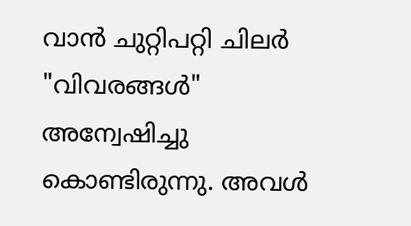വാന്‍ ചുറ്റിപറ്റി ചിലര്‍ "വിവരങ്ങള്‍" അന്വേഷിച്ചു കൊണ്ടിരുന്നു. അവള്‍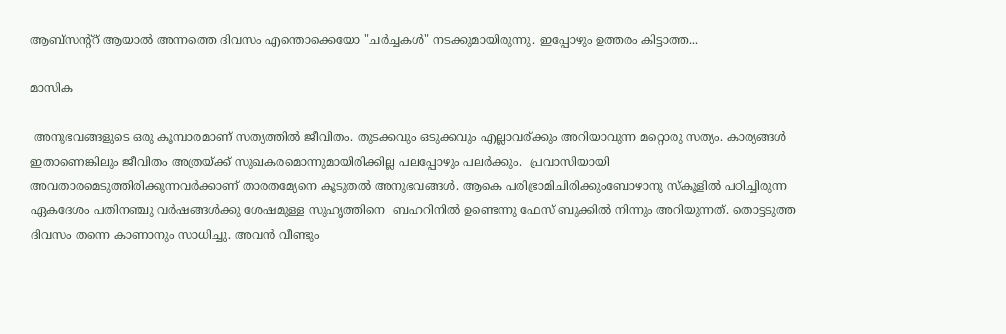ആബ്സന്റ്റ്‌ ആയാല്‍ അന്നത്തെ ദിവസം എന്തൊക്കെയോ "ചര്‍ച്ചകള്‍" നടക്കുമായിരുന്നു. ഇപ്പോഴും ഉത്തരം കിട്ടാത്ത...

മാസിക

 അനുഭവങ്ങളുടെ ഒരു കൂമ്പാരമാണ് സത്യത്തില്‍ ജീവിതം. തുടക്കവും ഒടുക്കവും എല്ലാവര്ക്കും അറിയാവുന്ന മറ്റൊരു സത്യം. കാര്യങ്ങള്‍ ഇതാണെങ്കിലും ജീവിതം അത്രയ്ക്ക് സുഖകരമൊന്നുമായിരിക്കില്ല പലപ്പോഴും പലര്‍ക്കും.  പ്രവാസിയായി അവതാരമെടുത്തിരിക്കുന്നവര്‍ക്കാണ് താരതമ്യേനെ കൂടുതല്‍ അനുഭവങ്ങള്‍. ആകെ പരിഭ്രാമിചിരിക്കുംബോഴാനു സ്കൂളില്‍ പഠിച്ചിരുന്ന ഏകദേശം പതിനഞ്ചു വര്‍ഷങ്ങള്‍ക്കു ശേഷമുള്ള സുഹൃത്തിനെ  ബഹറിനില്‍ ഉണ്ടെന്നു ഫേസ് ബുക്കില്‍ നിന്നും അറിയുന്നത്. തൊട്ടടുത്ത ദിവസം തന്നെ കാണാനും സാധിച്ചു. അവന്‍ വീണ്ടും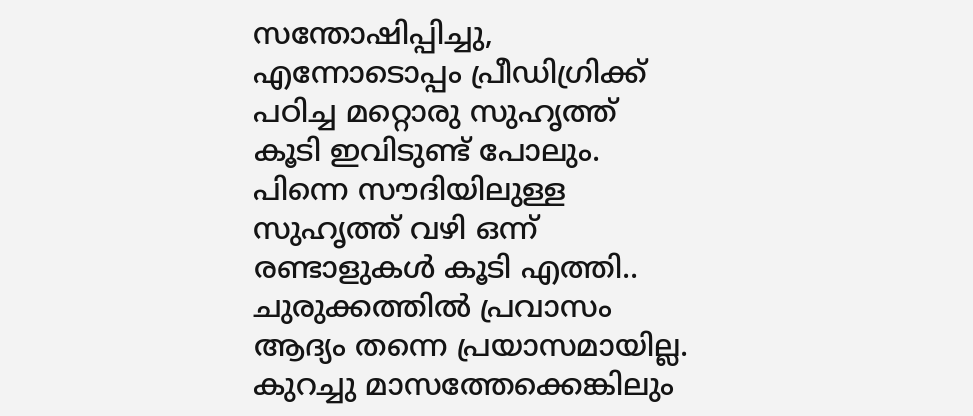സന്തോഷിപ്പിച്ചു, എന്നോടൊപ്പം പ്രീഡിഗ്രിക്ക് പഠിച്ച മറ്റൊരു സുഹൃത്ത് കൂടി ഇവിടുണ്ട് പോലും. പിന്നെ സൗദിയിലുള്ള സുഹൃത്ത് വഴി ഒന്ന് രണ്ടാളുകള്‍ കൂടി എത്തി.. ചുരുക്കത്തില്‍ പ്രവാസം ആദ്യം തന്നെ പ്രയാസമായില്ല. കുറച്ചു മാസത്തേക്കെങ്കിലും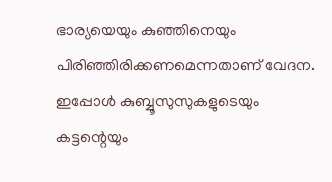ഭാര്യയെയും കുഞ്ഞിനെയും പിരിഞ്ഞിരിക്കണമെന്നതാണ് വേദന. ഇപ്പോള്‍ കുബ്ബൂസുസുകളുടെയും കട്ടന്റെയും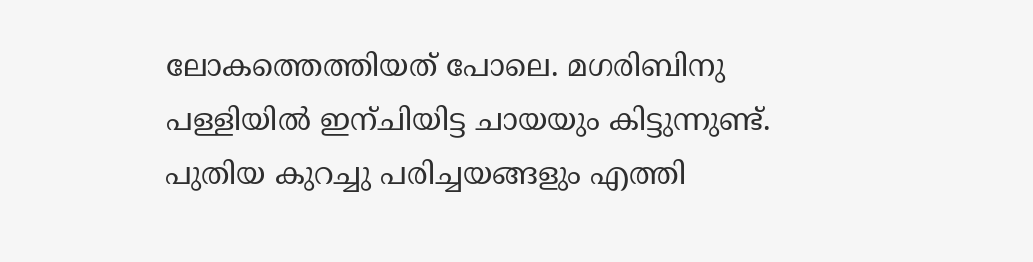ലോകത്തെത്തിയത് പോലെ. മഗരിബിനു പള്ളിയില്‍ ഇന്ചിയിട്ട ചായയും കിട്ടുന്നുണ്ട്‌. പുതിയ കുറച്ചു പരിച്ചയങ്ങളും എത്തി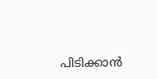പിടിക്കാന്‍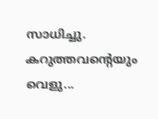സാധിച്ചു. കറുത്തവന്റെയും വെളു...